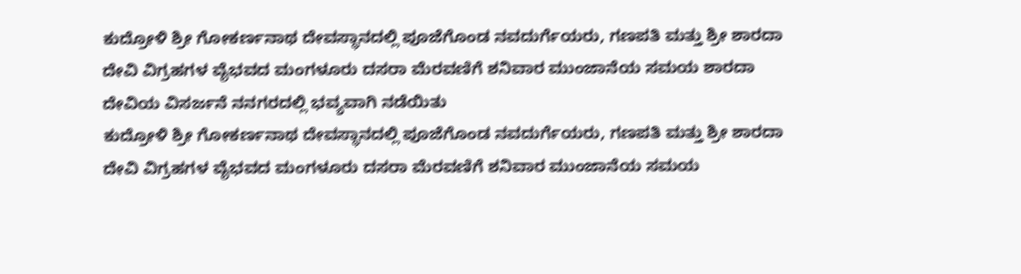ಕುದ್ರೋಳಿ ಶ್ರೀ ಗೋಕರ್ಣನಾಥ ದೇವಸ್ಥಾನದಲ್ಲಿ ಪೂಜೆಗೊಂಡ ನವದುರ್ಗೆಯರು, ಗಣಪತಿ ಮತ್ತು ಶ್ರೀ ಶಾರದಾ ದೇವಿ ವಿಗ್ರಹಗಳ ವೈಭವದ ಮಂಗಳೂರು ದಸರಾ ಮೆರವಣಿಗೆ ಶನಿವಾರ ಮುಂಜಾನೆಯ ಸಮಯ ಶಾರದಾ ದೇವಿಯ ವಿಸರ್ಜನೆ ನನಗರದಲ್ಲಿ ಭವ್ಯವಾಗಿ ನಡೆಯಿತು
ಕುದ್ರೋಳಿ ಶ್ರೀ ಗೋಕರ್ಣನಾಥ ದೇವಸ್ಥಾನದಲ್ಲಿ ಪೂಜೆಗೊಂಡ ನವದುರ್ಗೆಯರು, ಗಣಪತಿ ಮತ್ತು ಶ್ರೀ ಶಾರದಾ ದೇವಿ ವಿಗ್ರಹಗಳ ವೈಭವದ ಮಂಗಳೂರು ದಸರಾ ಮೆರವಣಿಗೆ ಶನಿವಾರ ಮುಂಜಾನೆಯ ಸಮಯ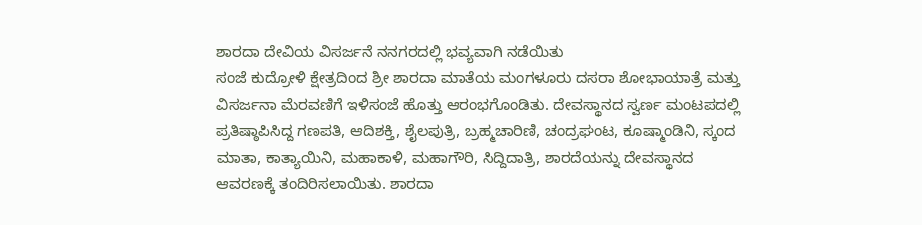ಶಾರದಾ ದೇವಿಯ ವಿಸರ್ಜನೆ ನನಗರದಲ್ಲಿ ಭವ್ಯವಾಗಿ ನಡೆಯಿತು
ಸಂಜೆ ಕುದ್ರೋಳಿ ಕ್ಷೇತ್ರದಿಂದ ಶ್ರೀ ಶಾರದಾ ಮಾತೆಯ ಮಂಗಳೂರು ದಸರಾ ಶೋಭಾಯಾತ್ರೆ ಮತ್ತು ವಿಸರ್ಜನಾ ಮೆರವಣಿಗೆ ಇಳಿಸಂಜೆ ಹೊತ್ತು ಆರಂಭಗೊಂಡಿತು. ದೇವಸ್ಥಾನದ ಸ್ವರ್ಣ ಮಂಟಪದಲ್ಲಿ ಪ್ರತಿಷ್ಠಾಪಿಸಿದ್ದ ಗಣಪತಿ, ಆದಿಶಕ್ತಿ, ಶೈಲಪುತ್ರಿ, ಬ್ರಹ್ಮಚಾರಿಣಿ, ಚಂದ್ರಘಂಟ, ಕೂಷ್ಮಾಂಡಿನಿ, ಸ್ಕಂದ ಮಾತಾ, ಕಾತ್ಯಾಯಿನಿ, ಮಹಾಕಾಳಿ, ಮಹಾಗೌರಿ, ಸಿದ್ದಿದಾತ್ರಿ, ಶಾರದೆಯನ್ನು ದೇವಸ್ಥಾನದ ಆವರಣಕ್ಕೆ ತಂದಿರಿಸಲಾಯಿತು. ಶಾರದಾ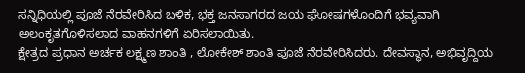ಸನ್ನಿಧಿಯಲ್ಲಿ ಪೂಜೆ ನೆರವೇರಿಸಿದ ಬಳಿಕ, ಭಕ್ತ ಜನಸಾಗರದ ಜಯ ಘೋಷಗಳೊಂದಿಗೆ ಭವ್ಯವಾಗಿ ಅಲಂಕೃತಗೊಳಿಸಲಾದ ವಾಹನಗಳಿಗೆ ಏರಿಸಲಾಯಿತು.
ಕ್ಷೇತ್ರದ ಪ್ರಧಾನ ಅರ್ಚಕ ಲಕ್ಷ್ಮಣ ಶಾಂತಿ , ಲೋಕೇಶ್ ಶಾಂತಿ ಪೂಜೆ ನೆರವೇರಿಸಿದರು. ದೇವಸ್ಥಾನ, ಅಭಿವೃದ್ದಿಯ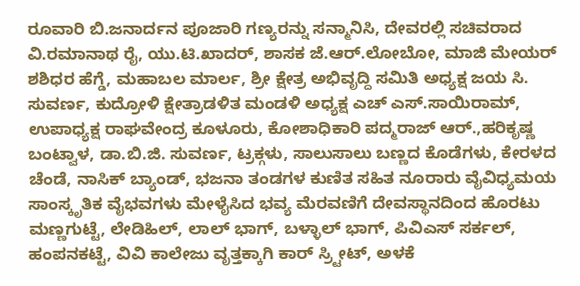ರೂವಾರಿ ಬಿ.ಜನಾರ್ದನ ಪೂಜಾರಿ ಗಣ್ಯರನ್ನು ಸನ್ಮಾನಿಸಿ, ದೇವರಲ್ಲಿ ಸಚಿವರಾದ ವಿ.ರಮಾನಾಥ ರೈ, ಯು.ಟಿ.ಖಾದರ್, ಶಾಸಕ ಜೆ.ಆರ್.ಲೋಬೋ, ಮಾಜಿ ಮೇಯರ್ ಶಶಿಧರ ಹೆಗ್ಡೆ, ಮಹಾಬಲ ಮಾರ್ಲ, ಶ್ರೀ ಕ್ಷೇತ್ರ ಅಭಿವೃದ್ದಿ ಸಮಿತಿ ಅಧ್ಯಕ್ಷ ಜಯ ಸಿ. ಸುವರ್ಣ, ಕುದ್ರೋಳಿ ಕ್ಷೇತ್ರಾಡಳಿತ ಮಂಡಳಿ ಅಧ್ಯಕ್ಷ ಎಚ್ ಎಸ್.ಸಾಯಿರಾಮ್, ಉಪಾಧ್ಯಕ್ಷ ರಾಘವೇಂದ್ರ ಕೂಳೂರು, ಕೋಶಾಧಿಕಾರಿ ಪದ್ಮರಾಜ್ ಆರ್.,ಹರಿಕೃಷ್ಣ ಬಂಟ್ವಾಳ, ಡಾ.ಬಿ.ಜಿ. ಸುವರ್ಣ, ಟ್ರಕ್ಗಳು, ಸಾಲುಸಾಲು ಬಣ್ಣದ ಕೊಡೆಗಳು, ಕೇರಳದ ಚೆಂಡೆ, ನಾಸಿಕ್ ಬ್ಯಾಂಡ್, ಭಜನಾ ತಂಡಗಳ ಕುಣಿತ ಸಹಿತ ನೂರಾರು ವೈವಿಧ್ಯಮಯ ಸಾಂಸ್ಕೃತಿಕ ವೈಭವಗಳು ಮೇಳೈಸಿದ ಭವ್ಯ ಮೆರವಣಿಗೆ ದೇವಸ್ಥಾನದಿಂದ ಹೊರಟು ಮಣ್ಣಗುಟ್ಟೆ, ಲೇಡಿಹಿಲ್, ಲಾಲ್ ಭಾಗ್, ಬಳ್ಳಾಲ್ ಭಾಗ್, ಪಿವಿಎಸ್ ಸರ್ಕಲ್, ಹಂಪನಕಟ್ಟೆ, ವಿವಿ ಕಾಲೇಜು ವೃತ್ತಕ್ಕಾಗಿ ಕಾರ್ ಸ್ರ್ಟೀಟ್, ಅಳಕೆ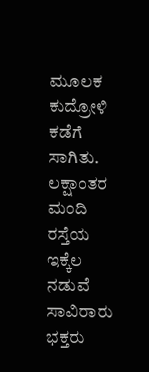ಮೂಲಕ ಕುದ್ರೋಳಿ ಕಡೆಗೆ ಸಾಗಿತು. ಲಕ್ಷಾಂತರ ಮಂದಿ ರಸ್ತೆಯ ಇಕ್ಕೆಲ ನಡುವೆ ಸಾವಿರಾರು ಭಕ್ತರು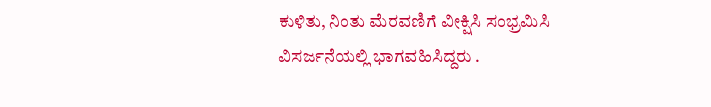ಕುಳಿತು, ನಿಂತು ಮೆರವಣಿಗೆ ವೀಕ್ಷಿಸಿ ಸಂಭ್ರಮಿಸಿ ವಿಸರ್ಜನೆಯಲ್ಲಿ ಭಾಗವಹಿಸಿದ್ದರು .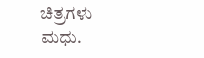ಚಿತ್ರಗಳು ಮಧು.